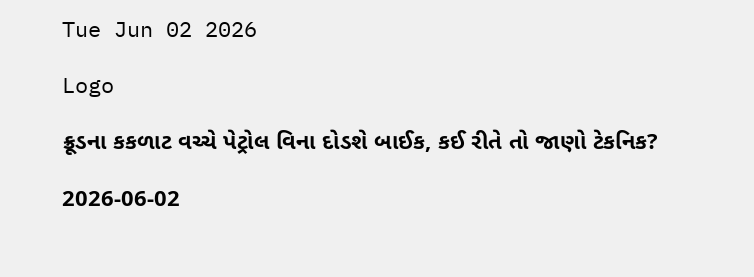Tue Jun 02 2026

Logo

ક્રૂડના કકળાટ વચ્ચે પેટ્રોલ વિના દોડશે બાઈક, કઈ રીતે તો જાણો ટેકનિક?

2026-06-02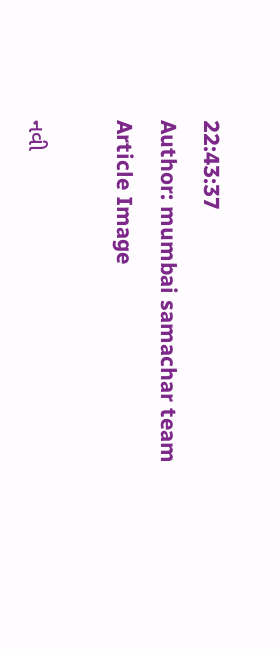22:43:37
Author: mumbai samachar team
Article Image

નવી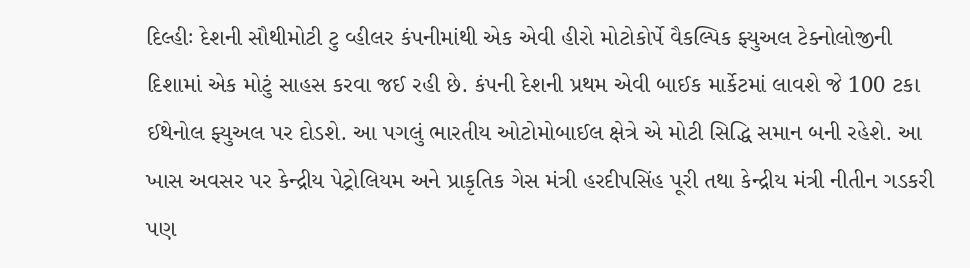દિલ્હીઃ દેશની સૌથીમોટી ટુ વ્હીલર કંપનીમાંથી એક એવી હીરો મોટોકોર્પે વૈકલ્પિક ફ્યુઅલ ટેક્નોલોજીની દિશામાં એક મોટું સાહસ કરવા જઈ રહી છે. કંપની દેશની પ્રથમ એવી બાઈક માર્કેટમાં લાવશે જે 100 ટકા ઈથેનોલ ફ્યુઅલ પર દોડશે. આ પગલું ભારતીય ઓટોમોબાઈલ ક્ષેત્રે એ મોટી સિદ્ધિ સમાન બની રહેશે. આ ખાસ અવસર પર કેન્દ્રીય પેટ્રોલિયમ અને પ્રાકૃતિક ગેસ મંત્રી હરદીપસિંહ પૂરી તથા કેન્દ્રીય મંત્રી નીતીન ગડકરી પણ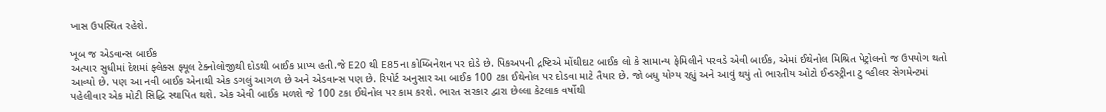ખાસ ઉપસ્થિત રહેશે.

ખૂબ જ એડવાન્સ બાઈક
અત્યાર સુધીમાં દેશમાં ફ્લેક્સ ફ્યૂલ ટેક્નોલોજીથી દોડથી બાઈક પ્રાપ્ય હતી.જે E20 થી E85ના કોમ્બિનેશન પર દોડે છે. પિકઅપની દ્રષ્ટિએ મોંઘીદાટ બાઈક લો કે સામાન્ય ફેમિલીને પરવડે એવી બાઈક, એમાં ઈથેનોલ મિશ્રિત પેટ્રોલનો જ ઉપયોગ થતો આવ્યો છે. પણ આ નવી બાઈક એનાથી એક ડગલું આગળ છે અને એડવાન્સ પણ છે. રિપોર્ટ અનુસાર આ બાઈક 100 ટકા ઈથેનોલ પર દોડવા માટે તૈયાર છે. જો બધુ યોગ્ય રહ્યું અને આવું થયું તો ભારતીય ઓટો ઈન્ડસ્ટ્રીના ટુ વ્હીલર સેગમેન્ટમાં પહેલીવાર એક મોટી સિદ્ધિ સ્થાપિત થશે. એક એવી બાઈક મળશે જે 100 ટકા ઈથેનોલ પર કામ કરશે. ભારત સરકાર દ્વારા છેલ્લા કેટલાક વર્ષોથી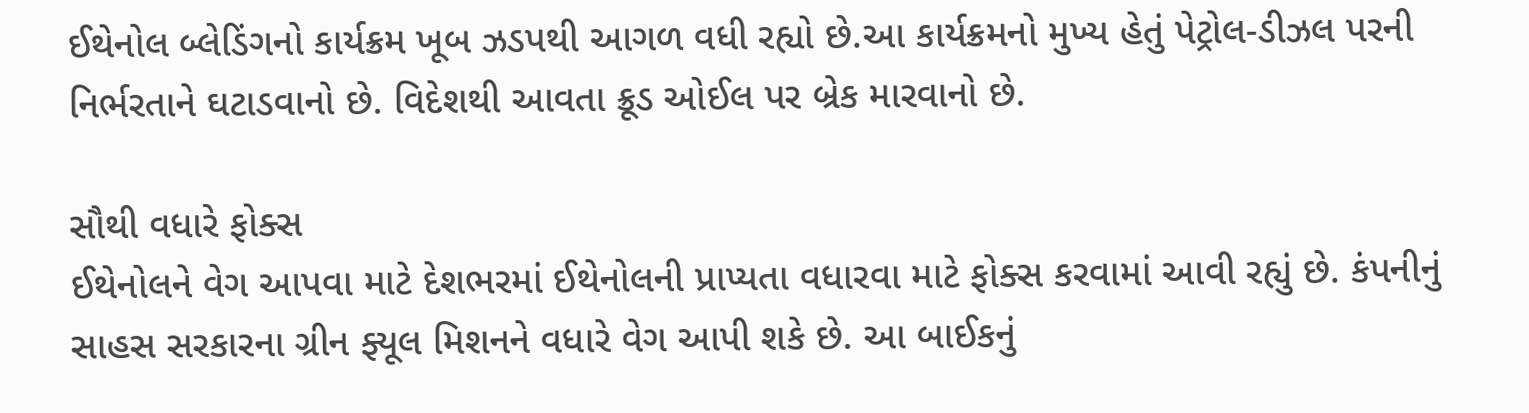ઈથેનોલ બ્લેડિંગનો કાર્યક્રમ ખૂબ ઝડપથી આગળ વધી રહ્યો છે.આ કાર્યક્રમનો મુખ્ય હેતું પેટ્રોલ-ડીઝલ પરની નિર્ભરતાને ઘટાડવાનો છે. વિદેશથી આવતા ક્રૂડ ઓઈલ પર બ્રેક મારવાનો છે.

સૌથી વધારે ફોક્સ
ઈથેનોલને વેગ આપવા માટે દેશભરમાં ઈથેનોલની પ્રાપ્યતા વધારવા માટે ફોક્સ કરવામાં આવી રહ્યું છે. કંપનીનું સાહસ સરકારના ગ્રીન ફ્યૂલ મિશનને વધારે વેગ આપી શકે છે. આ બાઈકનું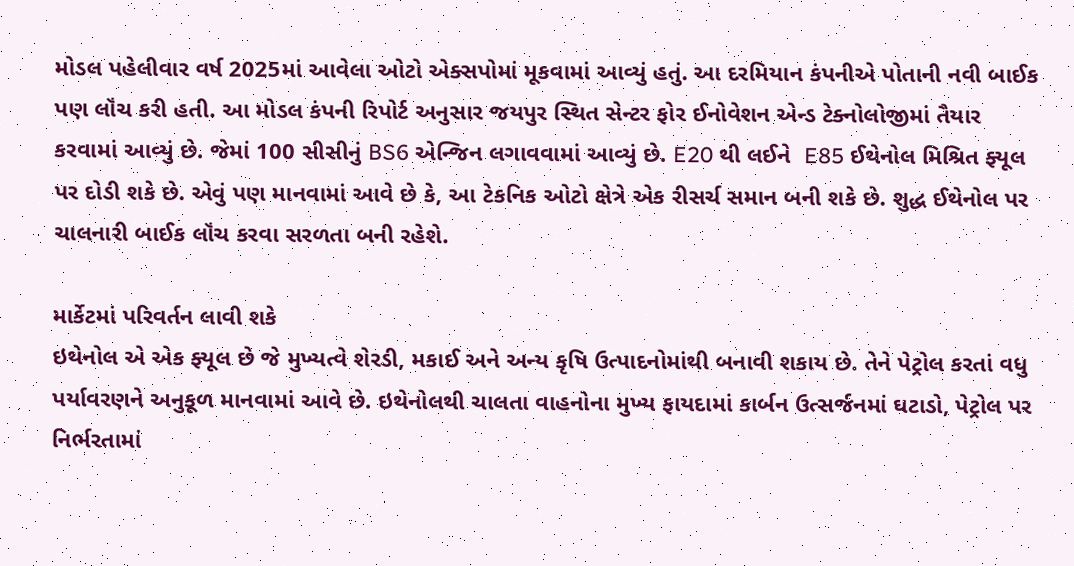મોડલ પહેલીવાર વર્ષ 2025માં આવેલા ઓટો એક્સપોમાં મૂકવામાં આવ્યું હતું. આ દરમિયાન કંપનીએ પોતાની નવી બાઈક પણ લૉંચ કરી હતી. આ મોડલ કંપની રિપોર્ટ અનુસાર જયપુર સ્થિત સેન્ટર ફોર ઈનોવેશન એન્ડ ટેક્નોલોજીમાં તૈયાર કરવામાં આવ્યું છે. જેમાં 100 સીસીનું BS6 એન્જિન લગાવવામાં આવ્યું છે. E20 થી લઈને  E85 ઈથેનોલ મિશ્રિત ફ્યૂલ પર દોડી શકે છે. એવું પણ માનવામાં આવે છે કે, આ ટેકનિક ઓટો ક્ષેત્રે એક રીસર્ચ સમાન બની શકે છે. શુદ્ધ ઈથેનોલ પર ચાલનારી બાઈક લૉંચ કરવા સરળતા બની રહેશે.

માર્કેટમાં પરિવર્તન લાવી શકે
ઇથેનોલ એ એક ફ્યૂલ છે જે મુખ્યત્વે શેરડી, મકાઈ અને અન્ય કૃષિ ઉત્પાદનોમાંથી બનાવી શકાય છે. તેને પેટ્રોલ કરતાં વધુ પર્યાવરણને અનુકૂળ માનવામાં આવે છે. ઇથેનોલથી ચાલતા વાહનોના મુખ્ય ફાયદામાં કાર્બન ઉત્સર્જનમાં ઘટાડો, પેટ્રોલ પર નિર્ભરતામાં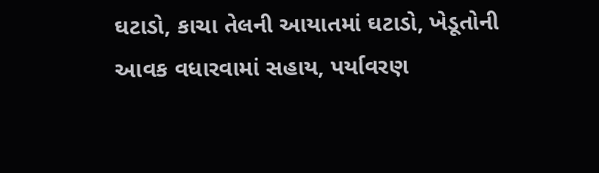ઘટાડો, કાચા તેલની આયાતમાં ઘટાડો, ખેડૂતોની આવક વધારવામાં સહાય, પર્યાવરણ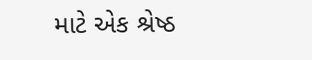માટે એક શ્રેષ્ઠ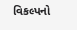વિકલ્પનો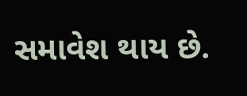સમાવેશ થાય છે.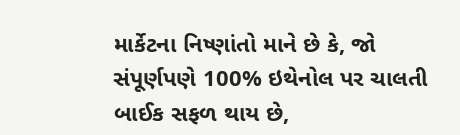માર્કેટના નિષ્ણાંતો માને છે કે, જો સંપૂર્ણપણે 100% ઇથેનોલ પર ચાલતી બાઈક સફળ થાય છે,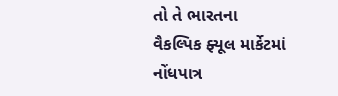તો તે ભારતના વૈકલ્પિક ફ્યૂલ માર્કેટમાં નોંધપાત્ર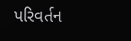પરિવર્તન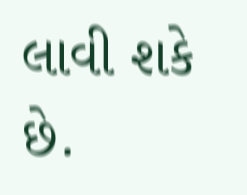લાવી શકે છે.